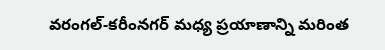వరంగల్-కరీంనగర్ మధ్య ప్రయాణాన్ని మరింత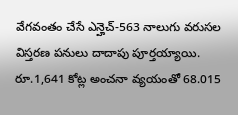వేగవంతం చేసే ఎన్హెచ్-563 నాలుగు వరుసల విస్తరణ పనులు దాదాపు పూర్తయ్యాయి. రూ.1,641 కోట్ల అంచనా వ్యయంతో 68.015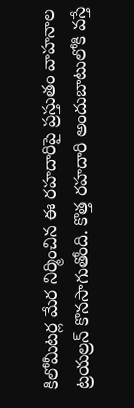కిలోమీటర్ల మేర నిర్మించిన ఈ రహదారిపై ప్రస్తుతం వాహనాల ట్రయల్రన్ కొనసాగుతోంది. కొత్త రహదారి అందుబాటులోకి వస్తే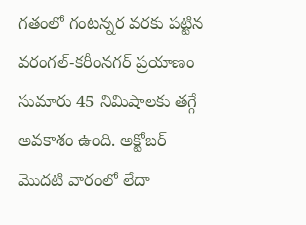గతంలో గంటన్నర వరకు పట్టిన వరంగల్-కరీంనగర్ ప్రయాణం సుమారు 45 నిమిషాలకు తగ్గే అవకాశం ఉంది. అక్టోబర్ మొదటి వారంలో లేదా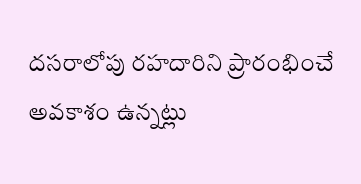దసరాలోపు రహదారిని ప్రారంభించే అవకాశం ఉన్నట్లు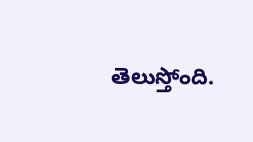తెలుస్తోంది.